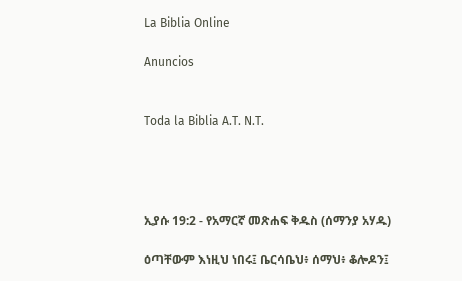La Biblia Online

Anuncios


Toda la Biblia A.T. N.T.




ኢያሱ 19:2 - የአማርኛ መጽሐፍ ቅዱስ (ሰማንያ አሃዱ)

ዕጣቸውም እነዚህ ነበሩ፤ ቤርሳቤህ፥ ሰማህ፥ ቆሎዶን፤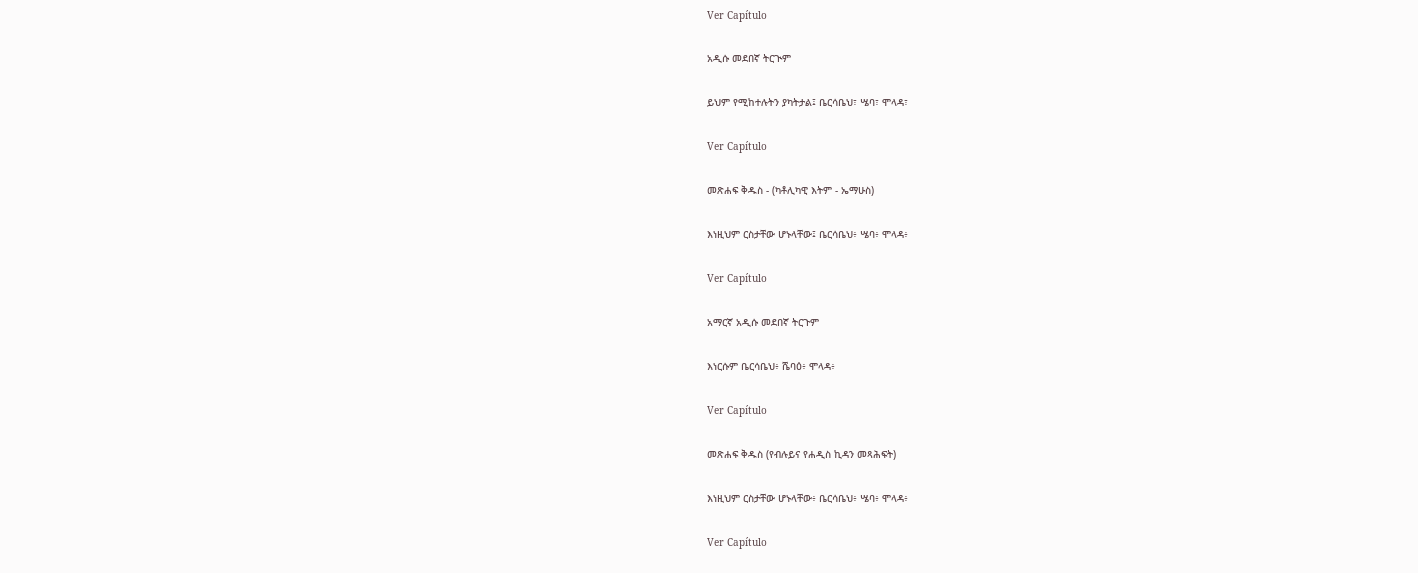Ver Capítulo

አዲሱ መደበኛ ትርጒም

ይህም የሚከተሉትን ያካትታል፤ ቤርሳቤህ፣ ሤባ፣ ሞላዳ፣

Ver Capítulo

መጽሐፍ ቅዱስ - (ካቶሊካዊ እትም - ኤማሁስ)

እነዚህም ርስታቸው ሆኑላቸው፤ ቤርሳቤህ፥ ሤባ፥ ሞላዳ፥

Ver Capítulo

አማርኛ አዲሱ መደበኛ ትርጉም

እነርሱም ቤርሳቤህ፥ ሼባዕ፥ ሞላዳ፥

Ver Capítulo

መጽሐፍ ቅዱስ (የብሉይና የሐዲስ ኪዳን መጻሕፍት)

እነዚህም ርስታቸው ሆኑላቸው፥ ቤርሳቤህ፥ ሤባ፥ ሞላዳ፥

Ver Capítulo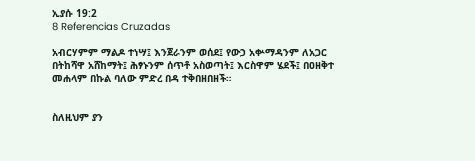ኢያሱ 19:2
8 Referencias Cruzadas

አብርሃምም ማልዶ ተነሣ፤ እንጀራንም ወሰደ፤ የውኃ አቍማዳንም ለአጋር በትከሻዋ አሸከማት፤ ሕፃኑንም ሰጥቶ አስወጣት፤ እርስዋም ሄደች፤ በዐዘቅተ መሐላም በኩል ባለው ምድረ በዳ ተቅበዘበዘች።


ስለዚህም ያን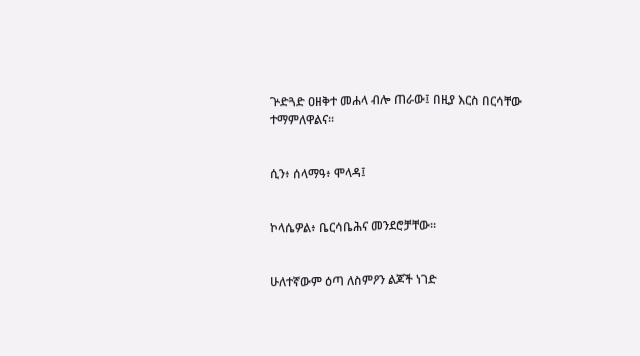ጕድጓድ ዐዘቅተ መሐላ ብሎ ጠራው፤ በዚያ እርስ በርሳቸው ተማምለዋልና።


ሲን፥ ሰላማዓ፥ ሞላዳ፤


ኮላሴዎል፥ ቤርሳቤሕና መንደሮቻቸው።


ሁለተኛውም ዕጣ ለስምዖን ልጆች ነገድ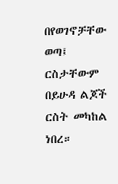በየወገኖቻቸው ወጣ፤ ርስታቸውም በይሁዳ ልጆች ርስት መካከል ነበረ።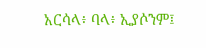አርሳላ፥ ባላ፥ ኢያሶንም፤